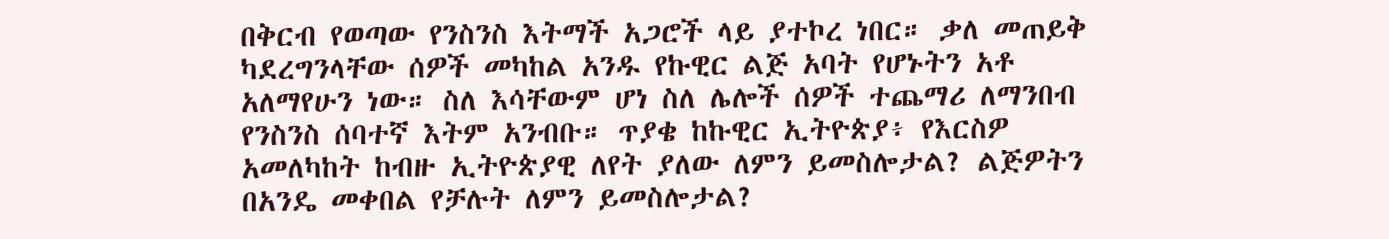በቅርብ የወጣው የንስንስ እትማች አጋሮች ላይ ያተኮረ ነበር። ቃለ መጠይቅ ካደረግንላቸው ሰዎች መካከል አንዱ የኩዊር ልጅ አባት የሆኑትን አቶ አለማየሁን ነው። ስለ እሳቸውም ሆነ ስለ ሌሎች ሰዎች ተጨማሪ ለማንበብ የንስንስ ሰባተኛ እትም አንብቡ። ጥያቄ ከኩዊር ኢትዮጵያ፥ የእርስዎ አመለካከት ከብዙ ኢትዮጵያዊ ለየት ያለው ለምን ይመስሎታል? ልጅዎትን በአንዴ መቀበል የቻሉት ለምን ይመስሎታል?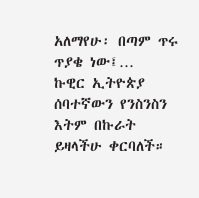አለማየሁ፡ በጣም ጥሩ ጥያቄ ነው፤…
ኩዊር ኢትዮጵያ ሰባተኛውን የንስንስን እትም በኩራት ይዛላችሁ ቀርባለች።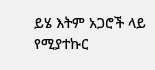ይሄ እትም አጋሮች ላይ የሚያተኩር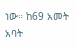ነው። ከ69 አመት አባት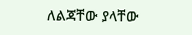ለልጃቸው ያላቸው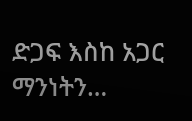ድጋፍ እስከ አጋር ማንነትን…